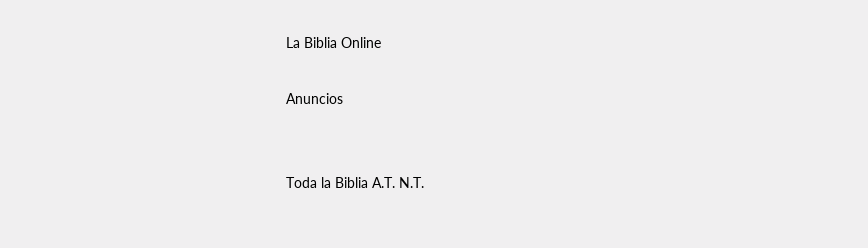La Biblia Online

Anuncios


Toda la Biblia A.T. N.T.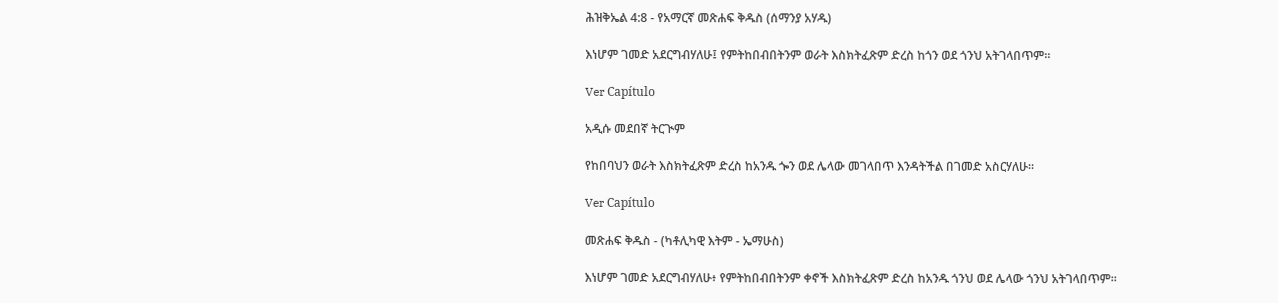ሕዝቅኤል 4:8 - የአማርኛ መጽሐፍ ቅዱስ (ሰማንያ አሃዱ)

እነሆም ገመድ አደርግብሃለሁ፤ የምትከበብበትንም ወራት እስክትፈጽም ድረስ ከጎን ወደ ጎንህ አትገላበጥም።

Ver Capítulo

አዲሱ መደበኛ ትርጒም

የከበባህን ወራት እስክትፈጽም ድረስ ከአንዱ ጐን ወደ ሌላው መገላበጥ እንዳትችል በገመድ አስርሃለሁ።

Ver Capítulo

መጽሐፍ ቅዱስ - (ካቶሊካዊ እትም - ኤማሁስ)

እነሆም ገመድ አደርግብሃለሁ፥ የምትከበብበትንም ቀኖች እስክትፈጽም ድረስ ከአንዱ ጎንህ ወደ ሌላው ጎንህ አትገላበጥም።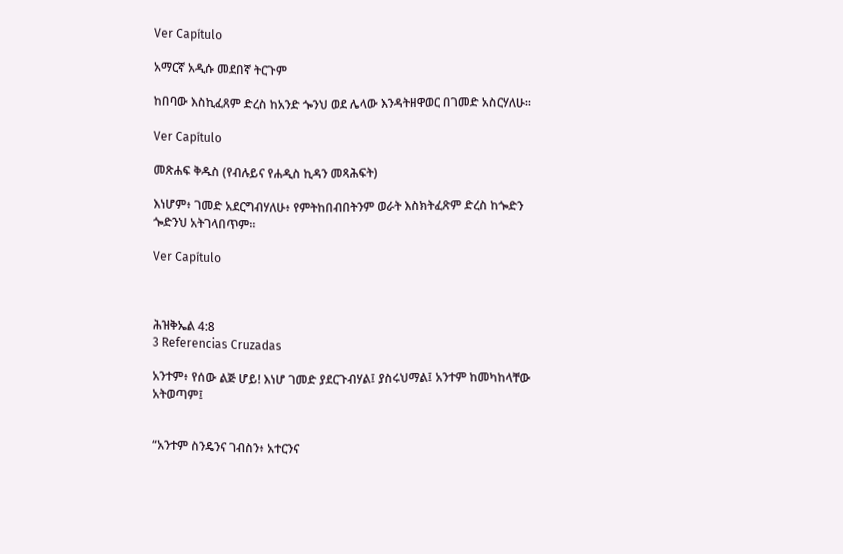Ver Capítulo

አማርኛ አዲሱ መደበኛ ትርጉም

ከበባው እስኪፈጸም ድረስ ከአንድ ጐንህ ወደ ሌላው እንዳትዘዋወር በገመድ አስርሃለሁ።

Ver Capítulo

መጽሐፍ ቅዱስ (የብሉይና የሐዲስ ኪዳን መጻሕፍት)

እነሆም፥ ገመድ አደርግብሃለሁ፥ የምትከበብበትንም ወራት እስክትፈጽም ድረስ ከጐድን ጐድንህ አትገላበጥም።

Ver Capítulo



ሕዝቅኤል 4:8
3 Referencias Cruzadas

አንተም፥ የሰው ልጅ ሆይ! እነሆ ገመድ ያደርጉብሃል፤ ያስሩህማል፤ አንተም ከመካከላቸው አትወጣም፤


“አንተም ስንዴንና ገብስን፥ አተርንና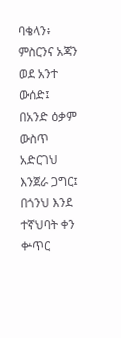ባቄላን፥ ምስርንና አጃን ወደ አንተ ውሰድ፤ በአንድ ዕቃም ውስጥ አድርገህ እንጀራ ጋግር፤ በጎንህ እንደ ተኛህባት ቀን ቍጥር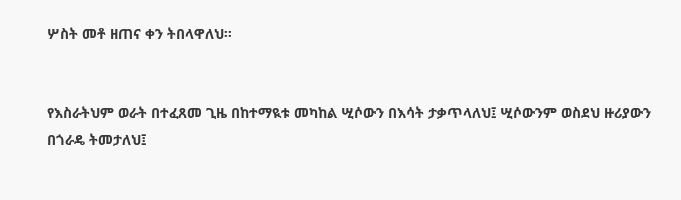ሦስት መቶ ዘጠና ቀን ትበላዋለህ።


የእስራትህም ወራት በተፈጸመ ጊዜ በከተማዪቱ መካከል ሢሶውን በእሳት ታቃጥላለህ፤ ሢሶውንም ወስደህ ዙሪያውን በጎራዴ ትመታለህ፤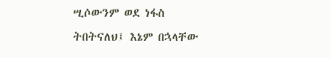ሢሶውንም ወደ ነፋስ ትበትናለህ፤ እኔም በኋላቸው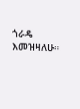ጎራዴ እመዝዛለሁ።